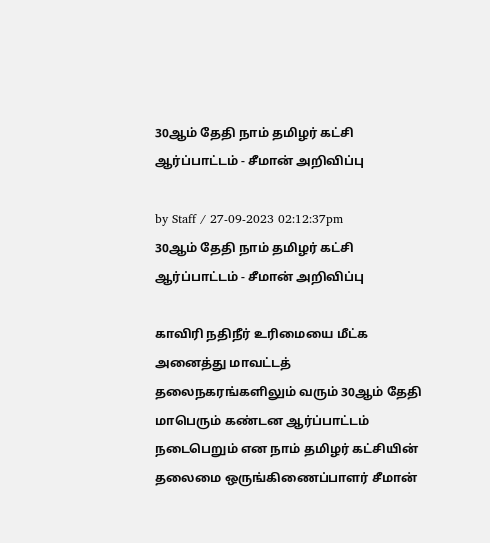30ஆம் தேதி நாம் தமிழர் கட்சி ஆர்ப்பாட்டம் - சீமான் அறிவிப்பு

by Staff / 27-09-2023 02:12:37pm
30ஆம் தேதி நாம் தமிழர் கட்சி ஆர்ப்பாட்டம் - சீமான் அறிவிப்பு

காவிரி நதிநீர் உரிமையை மீட்க அனைத்து மாவட்டத் தலைநகரங்களிலும் வரும் 30ஆம் தேதி மாபெரும் கண்டன ஆர்ப்பாட்டம் நடைபெறும் என நாம் தமிழர் கட்சியின் தலைமை ஒருங்கிணைப்பாளர் சீமான்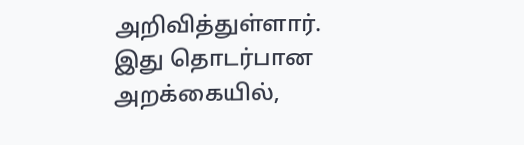அறிவித்துள்ளார். இது தொடர்பான அறக்கையில்,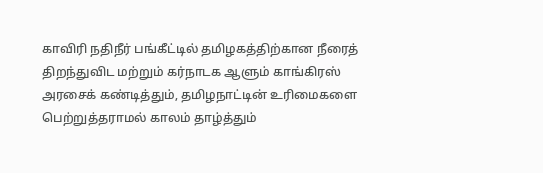காவிரி நதிநீர் பங்கீட்டில் தமிழகத்திற்கான நீரைத் திறந்துவிட மற்றும் கர்நாடக ஆளும் காங்கிரஸ் அரசைக் கண்டித்தும், தமிழநாட்டின் உரிமைகளை பெற்றுத்தராமல் காலம் தாழ்த்தும்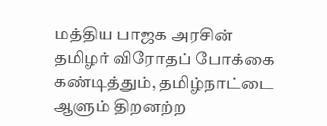மத்திய பாஜக அரசின் தமிழர் விரோதப் போக்கை கண்டித்தும், தமிழ்நாட்டை ஆளும் திறனற்ற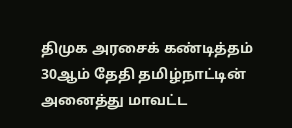திமுக அரசைக் கண்டித்தம் 30ஆம் தேதி தமிழ்நாட்டின் அனைத்து மாவட்ட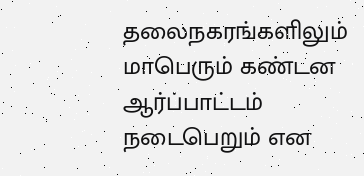தலைநகரங்களிலும் மாபெரும் கண்டன ஆர்ப்பாட்டம் நடைபெறும் என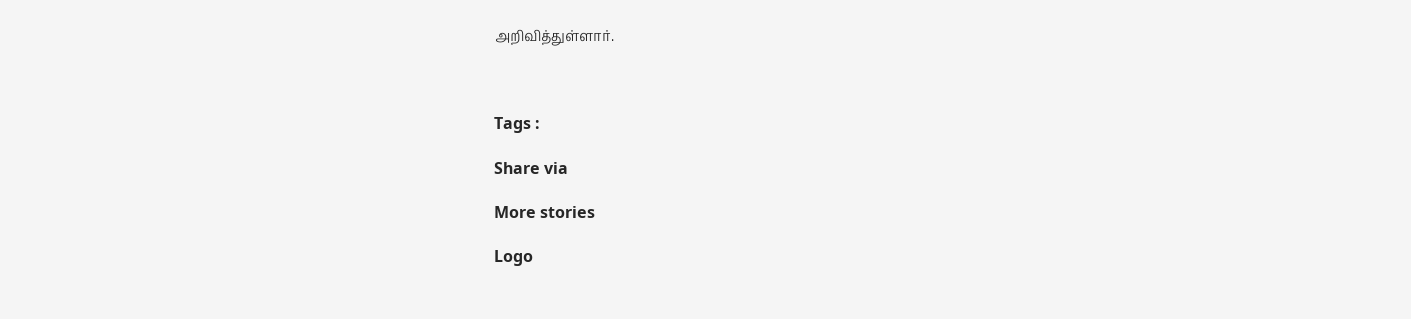அறிவித்துள்ளார்.



Tags :

Share via

More stories

Logo